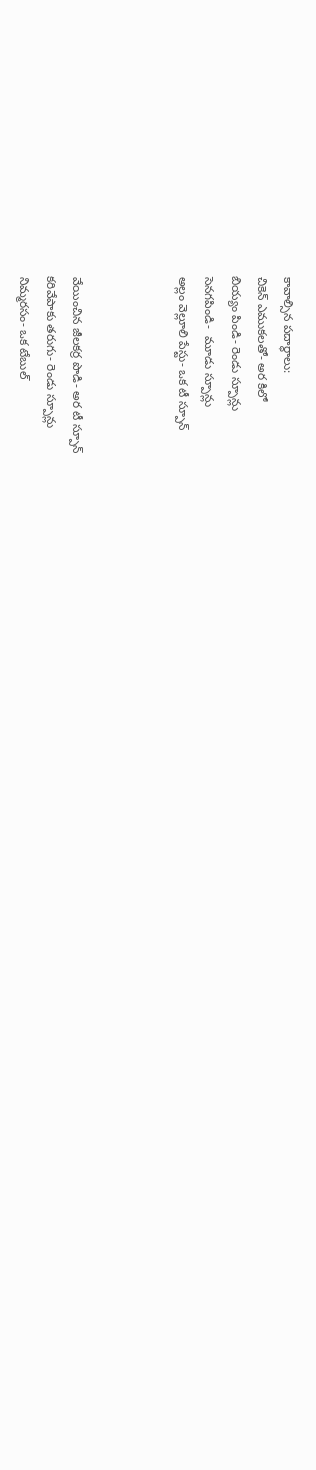కావాల్సిన ప‌దార్థాలు:
చికెన్ ఎముకలతో- అర కిలో
బియ్యం పిండి- రెండు స్పూన్లు
సెనగపిండి-  మూడు స్పూన్లు
అల్లం వెల్లూలి పేస్టు- ఒక టీ స్పూన్‌



వేయించిన జీలకర్ర పొడి- అర టీ స్పూన్‌
కరివేపాకు తరుగు- రెండు స్పూన్లు
నిమ్మరసం- ఒక టేబుల్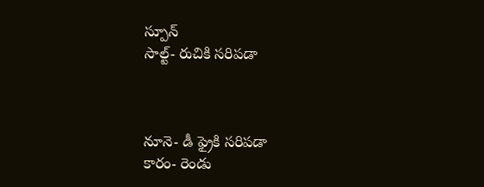స్పూన్‌
సాల్ట్- రుచికి స‌రిప‌డా



నూనె- డీ ఫ్రైకి స‌రిప‌డా
కారం- రెండు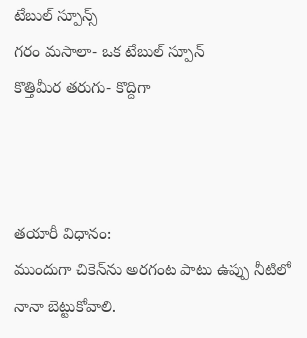టేబుల్ స్పూన్స్
గరం మసాలా- ఒక టేబుల్ స్పూన్
కొత్తిమీర తరుగు- కొద్దిగా



త‌యారీ విధానం:
ముందుగా చికెన్‌ను అర‌గంట పాటు ఉప్పు నీటిలో నానా బెట్టుకోవాలి.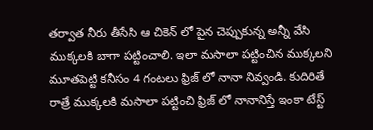త‌ర్వాత నీరు తీసేసి ఆ చికెన్ లో పైన‌ చెప్పుకున్న‌ అన్నీ వేసి ముక్కలకి బాగా పట్టించాలి. ఇలా మసాలా పట్టించిన ముక్కలని మూతపెట్టి కనీసం 4 గంటలు ఫ్రిజ్ లో నానా నివ్వండి. కుదిరితే రాత్రే ముక్కలకి మసాలా పట్టించి ఫ్రిజ్ లో నానానిస్తే ఇంకా టేస్ట్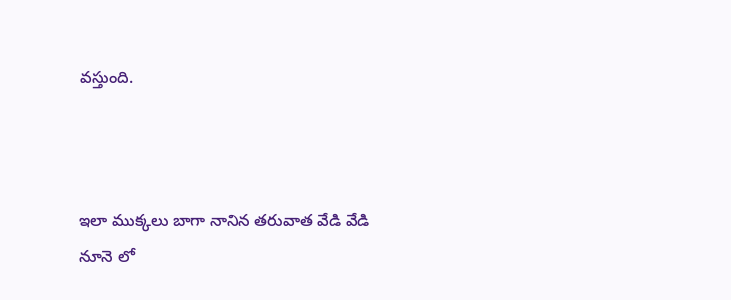వ‌స్తుంది.



ఇలా ముక్కలు బాగా నానిన తరువాత వేడి వేడి నూనె లో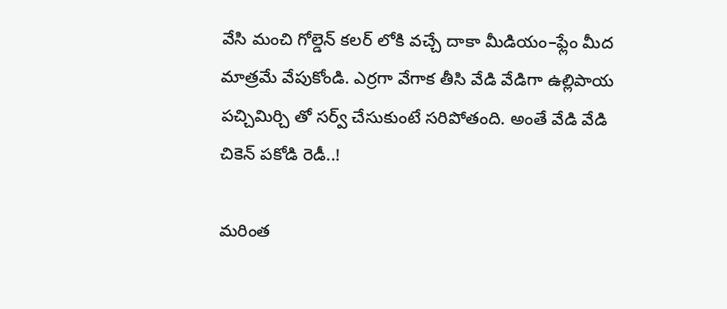వేసి మంచి గోల్డెన్ కలర్ లోకి వచ్చే దాకా మీడియం–ఫ్లేం మీద మాత్రమే వేపుకోండి. ఎర్రగా వేగాక తీసి వేడి వేడిగా ఉల్లిపాయ పచ్చిమిర్చి తో సర్వ్ చేసుకుంటే స‌రిపోతంది. అంతే వేడి వేడి చికెన్ ప‌కోడి రెడీ..!

మరింత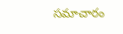సమాచారం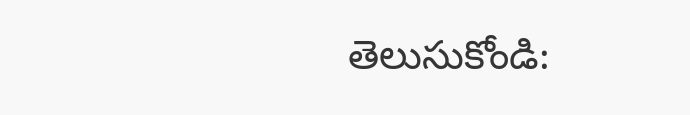తెలుసుకోండి: